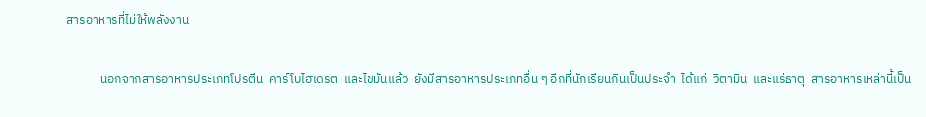สารอาหารที่ไม่ให้พลังงาน

            นอกจากสารอาหารประเภทโปรตีน  คาร์โบไฮเดรต  และไขมันแล้ว  ยังมีสารอาหารประเภทอื่น ๆ อีกที่นักเรียนกินเป็นประจำ  ได้แก่  วิตามิน  และแร่ธาตุ  สารอาหารเหล่านี้เป็น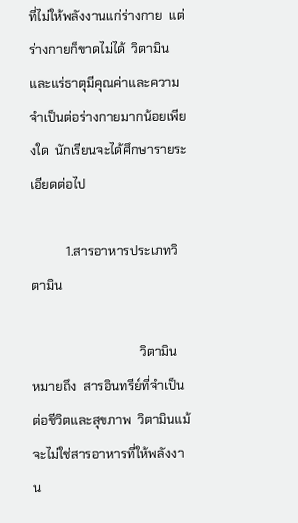ที่ไม่ให้พลังงานแก่ร่างกาย  แต่ร่างกายก็ขาดไม่ได้  วิตามินและแร่ธาตุมีคุณค่าและความจำเป็นต่อร่างกายมากน้อยเพียงใด  นักเรียนจะได้ศึกษารายระเอียดต่อไป

           1.สารอาหารประเภทวิตามิน

                                  วิตามิน  หมายถึง  สารอินทรีย์ที่จำเป็นต่อชีวิตและสุขภาพ  วิตามินแม้จะไม่ใช่สารอาหารที่ให้พลังงาน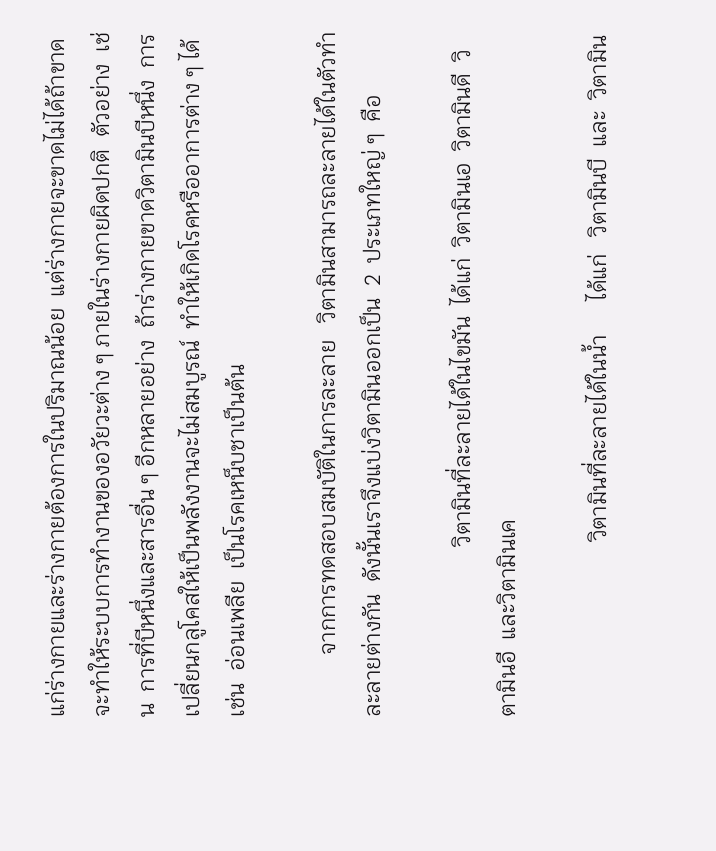แก่ร่างกายและร่างกายต้องการในปริมาณน้อย  แต่ร่างกายจะขาดไม่ได้ถ้าขาดจะทำให้ระบบการทำงานของอวัยวะต่าง ๆ ภายในร่างกายผิดปกติ  ตัวอย่าง  เช่น  การที่บีหนึ่งและสารอื่น ๆ อีกหลายอย่าง  ถ้าร่างกายขาดวิตามินบีหนึ่ง  การเปลี่ยนกลูโคสให้เป็นพลังงานจะไม่สมบูรณ์  ทำให้เกิดโรคหรืออาการต่าง ๆ ได้  เช่น  อ่อนเพลีย  เป็นโรคเหน็บชาเป็นต้น

           จากการทดสอบสมบัติในการละลาย   วิตามินสามารถละลายได้ในตัวทำละลายต่างกัน  ดังนั้นเราจึงแบ่งวิตามินออกเป็น  2  ประเภทใหญ่ ๆ  คือ

                              วิตามินที่ละลายได้ในไขมัน  ได้แก่  วิตามินเอ  วิตามินดี  วิตามินอี  และวิตามินเค

                               วิตามินที่ละลายได้ในน้ำ      ได้แก่   วิตามินบี  และ  วิตามิน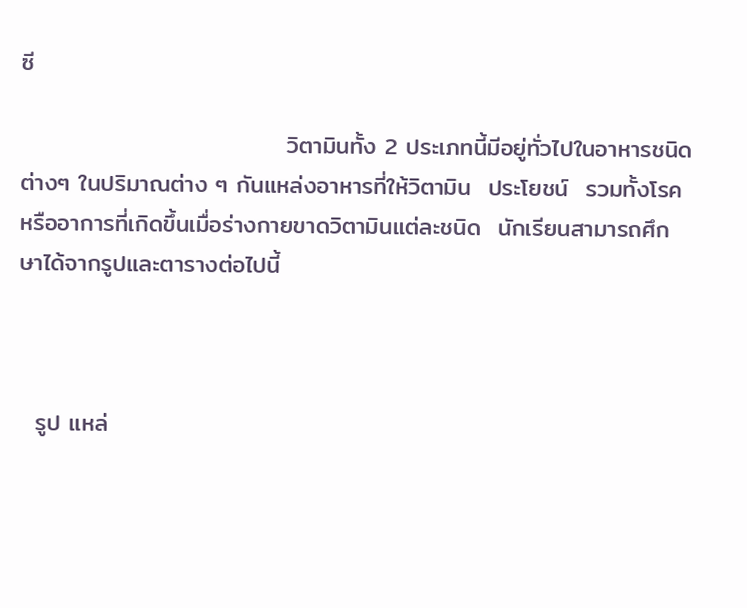ซี

                               วิตามินทั้ง 2 ประเภทนี้มีอยู่ทั่วไปในอาหารชนิดต่างๆ ในปริมาณต่าง ๆ กันแหล่งอาหารที่ให้วิตามิน  ประโยชน์  รวมทั้งโรคหรืออาการที่เกิดขึ้นเมื่อร่างกายขาดวิตามินแต่ละชนิด  นักเรียนสามารถศึกษาได้จากรูปและตารางต่อไปนี้



  รูป แหล่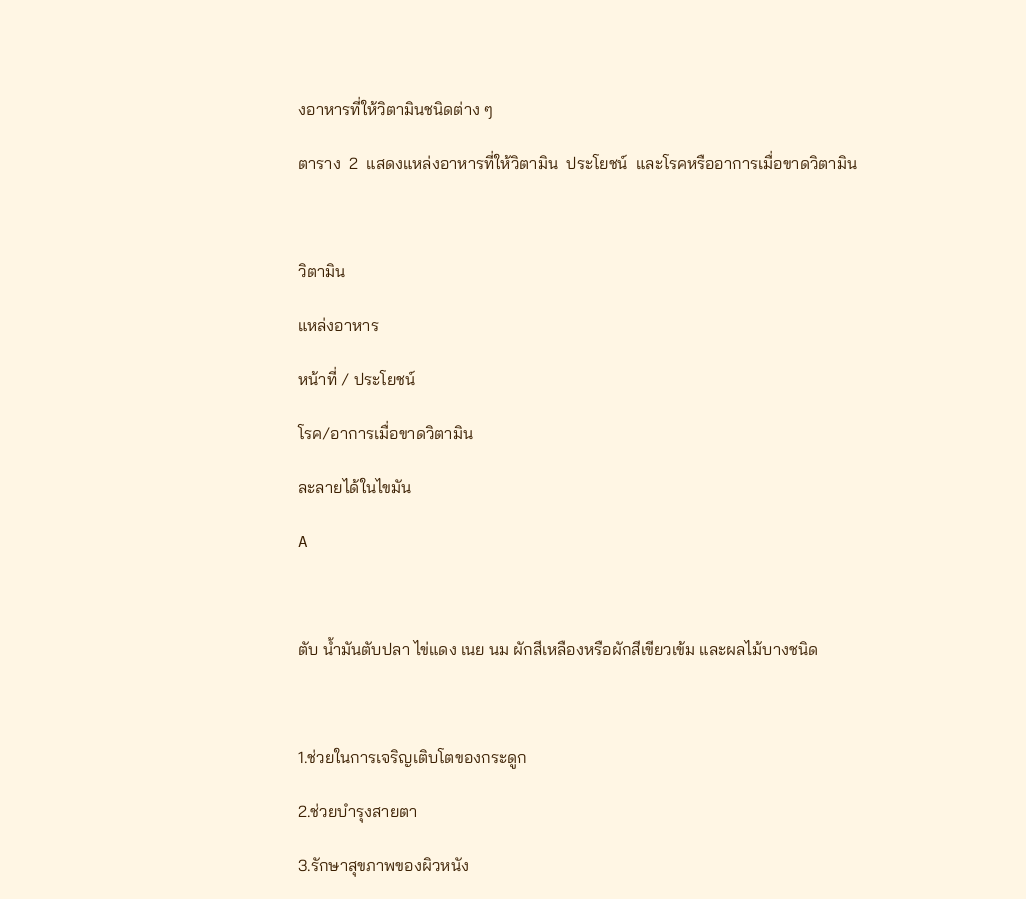งอาหารที่ให้วิตามินชนิดต่าง ๆ

ตาราง  2  แสดงแหล่งอาหารที่ให้วิตามิน  ประโยชน์  และโรคหรืออาการเมื่อขาดวิตามิน



วิตามิน

แหล่งอาหาร

หน้าที่ / ประโยชน์

โรค/อาการเมื่อขาดวิตามิน

ละลายได้ในไขมัน

A



ตับ น้ำมันตับปลา ไข่แดง เนย นม ผักสีเหลืองหรือผักสีเขียวเข้ม และผลไม้บางชนิด



1.ช่วยในการเจริญเติบโตของกระดูก

2.ช่วยบำรุงสายตา

3.รักษาสุขภาพของผิวหนัง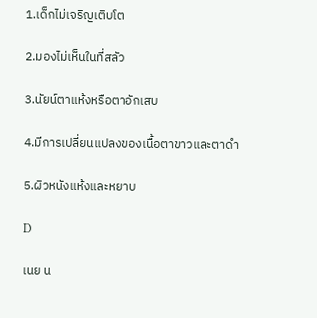1.เด็กไม่เจริญเติบโต

2.มองไม่เห็นในที่สลัว

3.นัยน์ตาแห้งหรือตาอักเสบ

4.มีการเปลี่ยนแปลงของเนื้อตาขาวและตาดำ

5.ผิวหนังแห้งและหยาบ

D

เนย น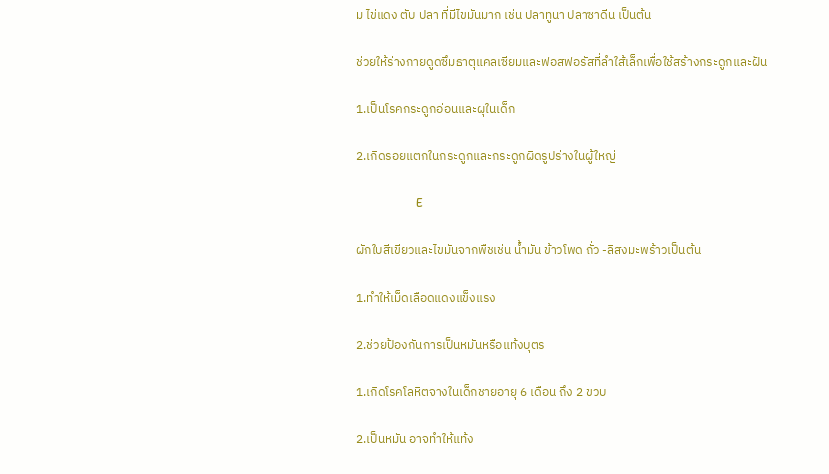ม ไข่แดง ตับ ปลา ที่มีไขมันมาก เช่น ปลาทูนา ปลาซาดีน เป็นต้น

ช่วยให้ร่างกายดูดซึมธาตุแคลเซียมและฟอสฟอรัสที่ลำใส้เล็กเพื่อใช้สร้างกระดูกและฝัน

1.เป็นโรคกระดูกอ่อนและผุในเด็ก

2.เกิดรอยแตกในกระดูกและกระดูกผิดรูปร่างในผู้ใหญ่

                    E

ผักใบสีเขียวและไขมันจากพืชเช่น น้ำมัน ข้าวโพด ถั่ว -ลิสงมะพร้าวเป็นต้น

1.ทำให้เม็ดเลือดแดงแข็งแรง

2.ช่วยป้องกันการเป็นหมันหรือแท้งบุตร

1.เกิดโรคโลหิตจางในเด็กชายอายุ 6 เดือน ถึง 2 ขวบ

2.เป็นหมัน อาจทำให้แท้ง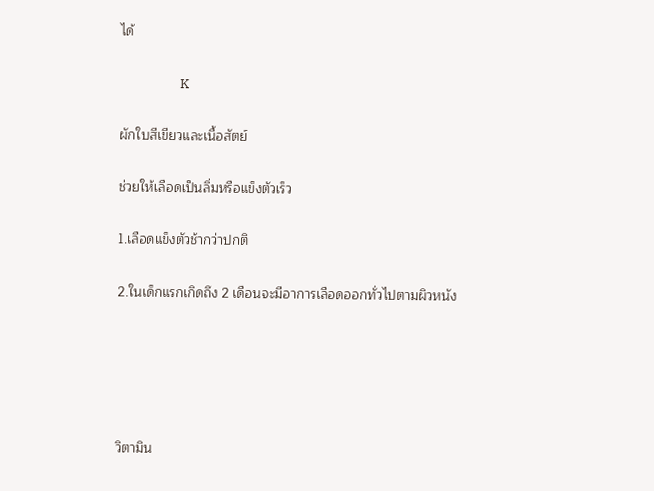ได้

                    K

ผักใบสีเขียวและเนื้อสัตย์

ช่วยให้เลือดเป็นลิ่มหรือแข็งตัวเร็ว

1.เลือดแข็งตัวช้ากว่าปกติ

2.ในเด็กแรกเกิดถึง 2 เดือนจะมีอาการเลือดออกทั่วไปตามผิวหนัง





วิตามิน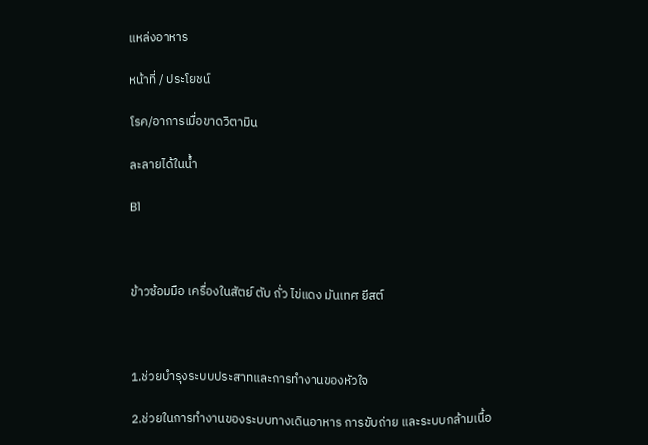แหล่งอาหาร

หน้าที่ / ประโยชน์

โรค/อาการเมื่อขาดวิตามิน

ละลายได้ในน้ำ

B1



ข้าวซ้อมมือ เครื่องในสัตย์ ตับ ถั่ว ไข่แดง มันเทศ ยีสต์



1.ช่วยบำรุงระบบประสาทและการทำงานของหัวใจ

2.ช่วยในการทำงานของระบบทางเดินอาหาร การขับถ่าย และระบบกล้ามเนื้อ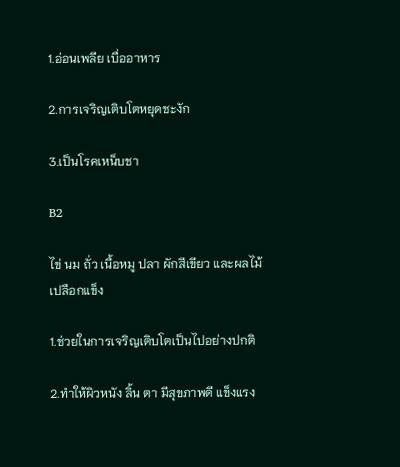1.อ่อนเพลีย เบื่ออาหาร

2.การเจริญเติบโตหยุดชะงัก

3.เป็นโรคเหน็บชา

B2

ไข่ นม ถั่ว เนื้อหมู ปลา ผักสีเขียว และผลไม้เปลือกแข็ง

1.ช่วยในการเจริญเติบโตเป็นไปอย่างปกติ

2.ทำให้ผิวหนัง ลิ้น ตา มีสุขภาพดี แข็งแรง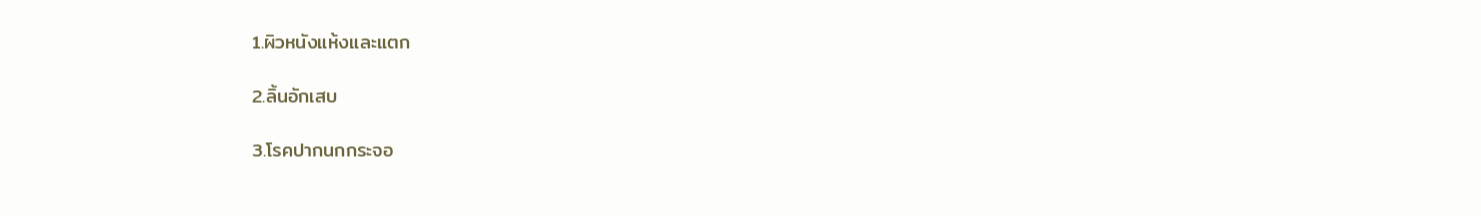1.ผิวหนังแห้งและแตก

2.ลิ้นอักเสบ

3.โรคปากนกกระจอ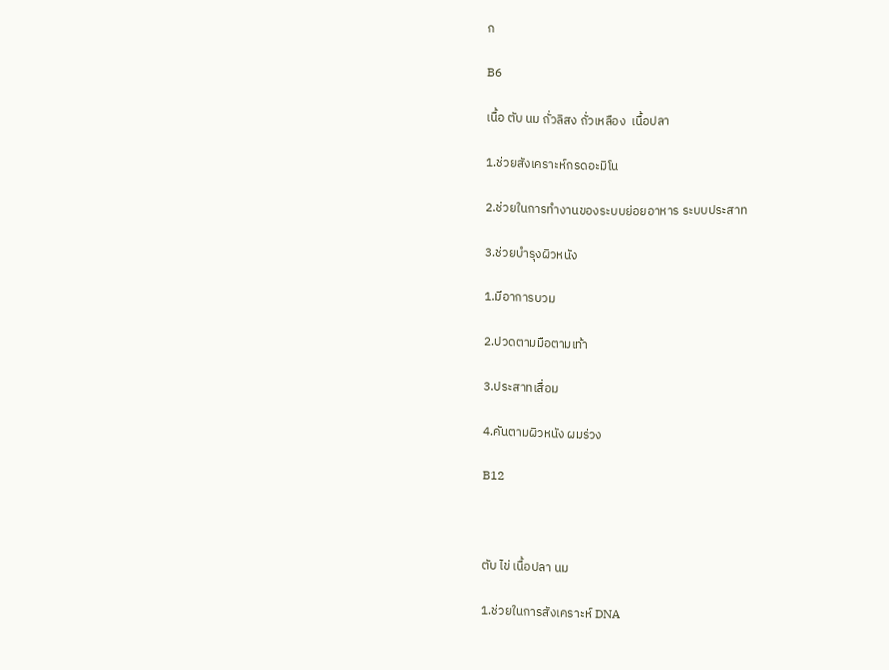ก

B6

เนื้อ ตับ นม ถั่วลิสง ถั่วเหลือง  เนื้อปลา

1.ช่วยสังเคราะห์กรดอะมิโน

2.ช่วยในการทำงานของระบบย่อยอาหาร ระบบประสาท

3.ช่วยบำรุงผิวหนัง

1.มีอาการบวม

2.ปวดตามมือตามเท้า

3.ประสาทเสื่อม

4.คันตามผิวหนัง ผมร่วง

B12



ตับ ไข่ เนื้อปลา นม

1.ช่วยในการสังเคราะห์ DNA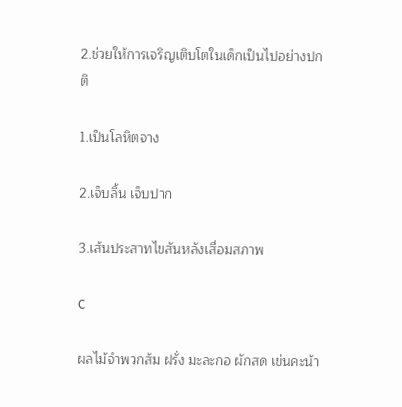2.ช่วยให้การเจริญเติบโตในเด็กเป็นไปอย่างปกติ

1.เป็นโลหิตจาง

2.เจ็บลิ้น เจ็บปาก

3.เส้นประสาทไขสันหลังเสื่อมสภาพ

C

ผลไม้จำพวกส้ม ฝรั่ง มะละกอ ผักสด เข่นคะน้า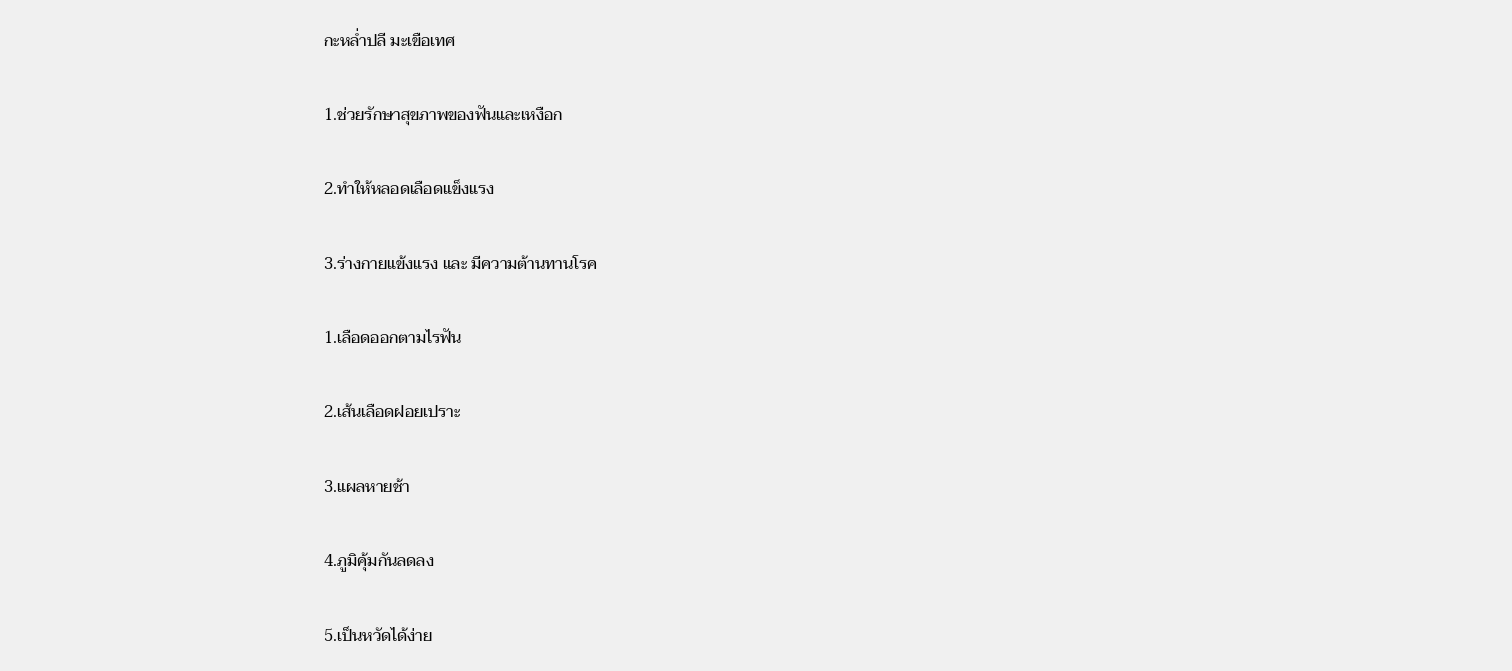กะหล่ำปลี มะเขือเทศ

1.ช่วยรักษาสุขภาพของฟันและเหงือก

2.ทำให้หลอดเลือดแข็งแรง

3.ร่างกายแข้งแรง และ มีความต้านทานโรค

1.เลือดออกตามไรฟัน

2.เส้นเลือดฝอยเปราะ

3.แผลหายช้า

4.ภูมิคุ้มกันลดลง

5.เป็นหวัดได้ง่าย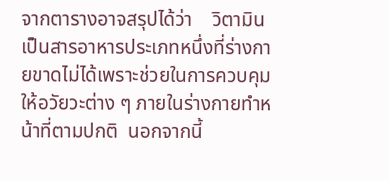จากตารางอาจสรุปได้ว่า    วิตามินเป็นสารอาหารประเภทหนึ่งที่ร่างกายขาดไม่ได้เพราะช่วยในการควบคุมให้อวัยวะต่าง ๆ ภายในร่างกายทำหน้าที่ตามปกติ  นอกจากนี้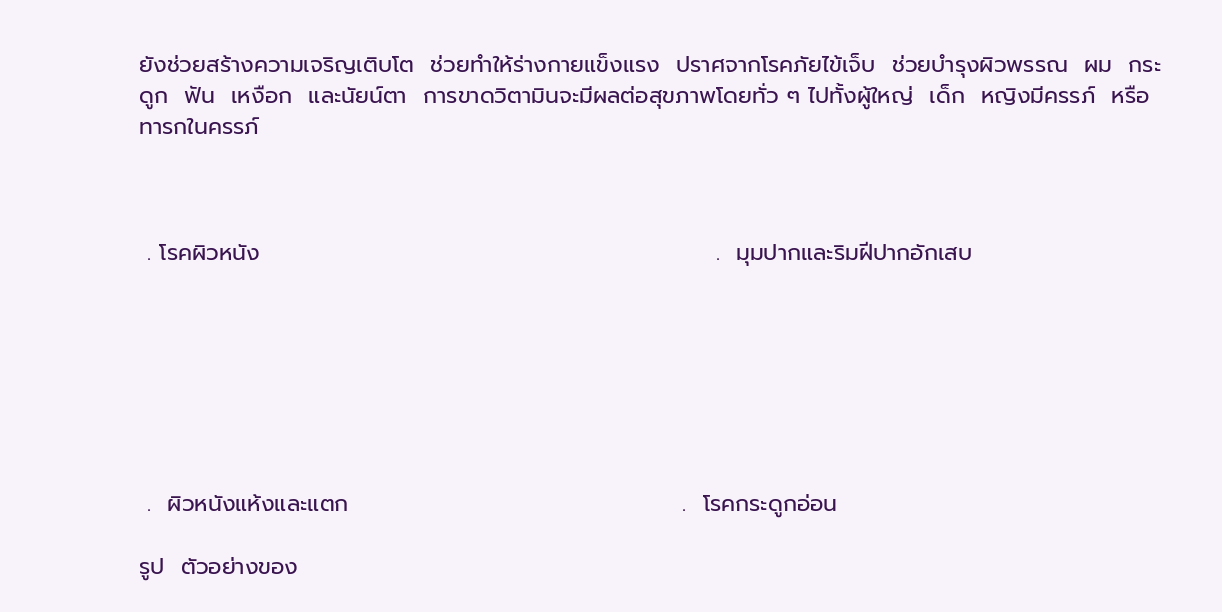ยังช่วยสร้างความเจริญเติบโต  ช่วยทำให้ร่างกายแข็งแรง  ปราศจากโรคภัยไข้เจ็บ  ช่วยบำรุงผิวพรรณ  ผม  กระดูก  ฟัน  เหงือก  และนัยน์ตา  การขาดวิตามินจะมีผลต่อสุขภาพโดยทั่ว ๆ ไปทั้งผู้ใหญ่  เด็ก  หญิงมีครรภ์  หรือทารกในครรภ์



 . โรคผิวหนัง                                                        .  มุมปากและริมฝีปากอักเสบ







 .  ผิวหนังแห้งและแตก                                         .  โรคกระดูกอ่อน

รูป  ตัวอย่างของ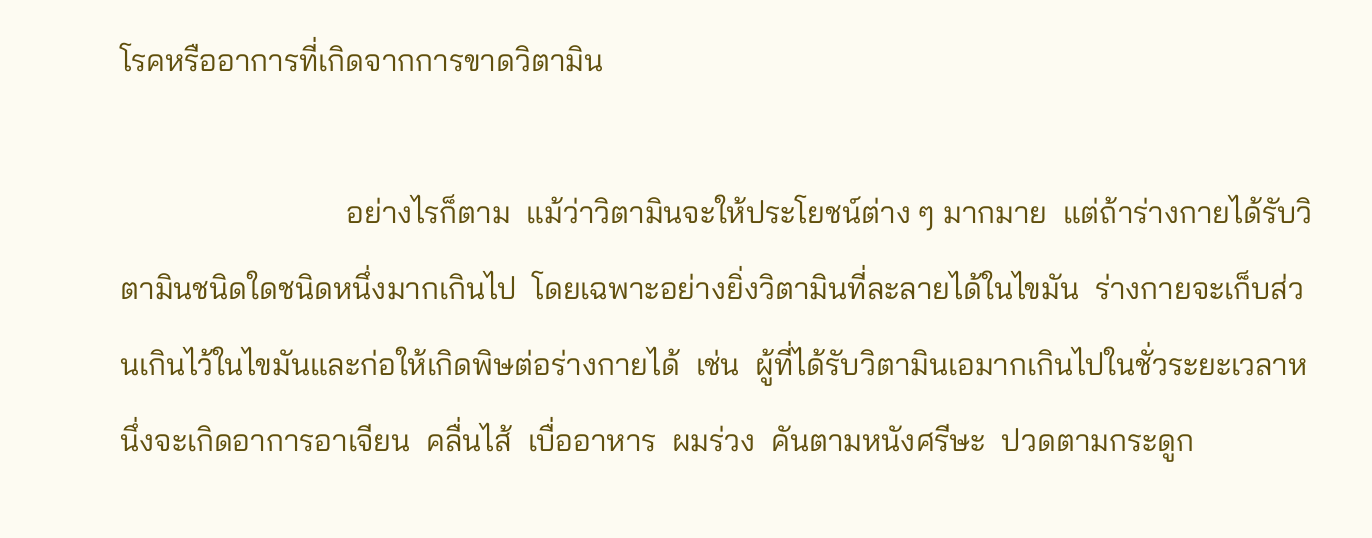โรคหรืออาการที่เกิดจากการขาดวิตามิน

                             อย่างไรก็ตาม  แม้ว่าวิตามินจะให้ประโยชน์ต่าง ๆ มากมาย  แต่ถ้าร่างกายได้รับวิตามินชนิดใดชนิดหนึ่งมากเกินไป  โดยเฉพาะอย่างยิ่งวิตามินที่ละลายได้ในไขมัน  ร่างกายจะเก็บส่วนเกินไว้ในไขมันและก่อให้เกิดพิษต่อร่างกายได้  เช่น  ผู้ที่ได้รับวิตามินเอมากเกินไปในชั่วระยะเวลาหนึ่งจะเกิดอาการอาเจียน  คลื่นไส้  เบื่ออาหาร  ผมร่วง  คันตามหนังศรีษะ  ปวดตามกระดูก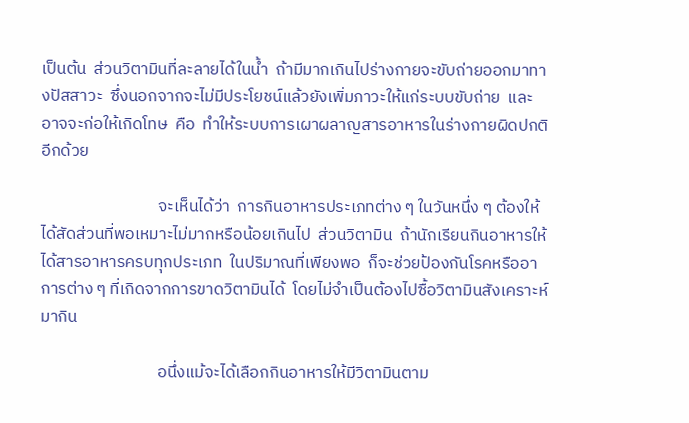เป็นต้น  ส่วนวิตามินที่ละลายได้ในน้ำ  ถ้ามีมากเกินไปร่างกายจะขับถ่ายออกมาทางปัสสาวะ  ซึ่งนอกจากจะไม่มีประโยชน์แล้วยังเพิ่มภาวะให้แก่ระบบขับถ่าย  และอาจจะก่อให้เกิดโทษ  คือ  ทำให้ระบบการเผาผลาญสารอาหารในร่างกายผิดปกติอีกด้วย

                               จะเห็นได้ว่า  การกินอาหารประเภทต่าง ๆ ในวันหนึ่ง ๆ ต้องให้ได้สัดส่วนที่พอเหมาะไม่มากหรือน้อยเกินไป  ส่วนวิตามิน  ถ้านักเรียนกินอาหารให้ได้สารอาหารครบทุกประเภท  ในปริมาณที่เพียงพอ  ก็จะช่วยป้องกันโรคหรืออาการต่าง ๆ ที่เกิดจากการขาดวิตามินได้  โดยไม่จำเป็นต้องไปซื้อวิตามินสังเคราะห์มากิน

                               อนึ่งแม้จะได้เลือกกินอาหารให้มีวิตามินตาม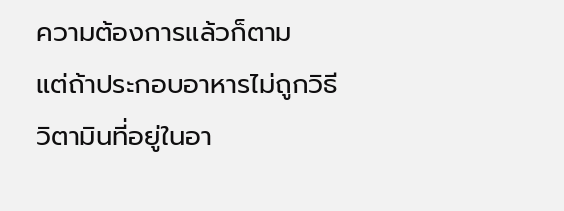ความต้องการแล้วก็ตาม   แต่ถ้าประกอบอาหารไม่ถูกวิธี  วิตามินที่อยู่ในอา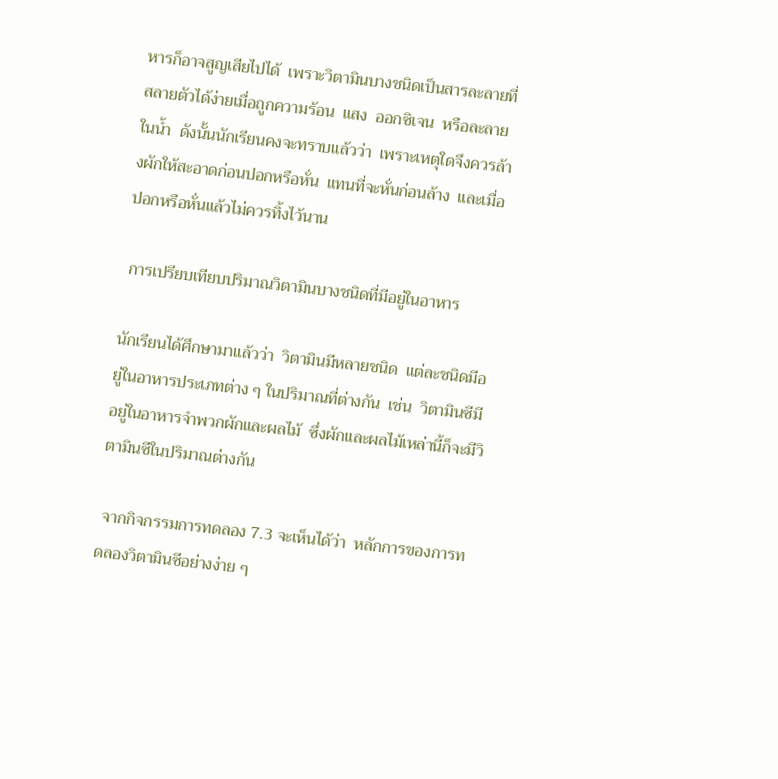หารก็อาจสูญเสียไปได้  เพราะวิตามินบางชนิดเป็นสารละลายที่สลายตัวได้ง่ายเมื่อถูกความร้อน  แสง  ออกซิเจน  หรือละลายในน้ำ  ดังนั้นนักเรียนคงจะทราบแล้วว่า  เพราะเหตุใดจึงควรล้างผักให้สะอาดก่อนปอกหรือหั่น  แทนที่จะหั่นก่อนล้าง  และเมื่อปอกหรือหั่นแล้วไม่ควรทิ้งไว้นาน

 การเปรียบเทียบปริมาณวิตามินบางชนิดที่มีอยู่ในอาหาร

นักเรียนได้ศึกษามาแล้วว่า  วิตามินมีหลายชนิด  แต่ละชนิดมีอยู่ในอาหารประเภทต่าง ๆ ในปริมาณที่ต่างกัน  เช่น  วิตามินซีมีอยู่ในอาหารจำพวกผักและผลไม้  ซึ่งผักและผลไม้เหล่านี้ก็จะมีวิตามินซีในปริมาณต่างกัน

 จากกิจกรรมการทดลอง 7.3 จะเห็นได้ว่า  หลักการของการทดลองวิตามินซีอย่างง่าย ๆ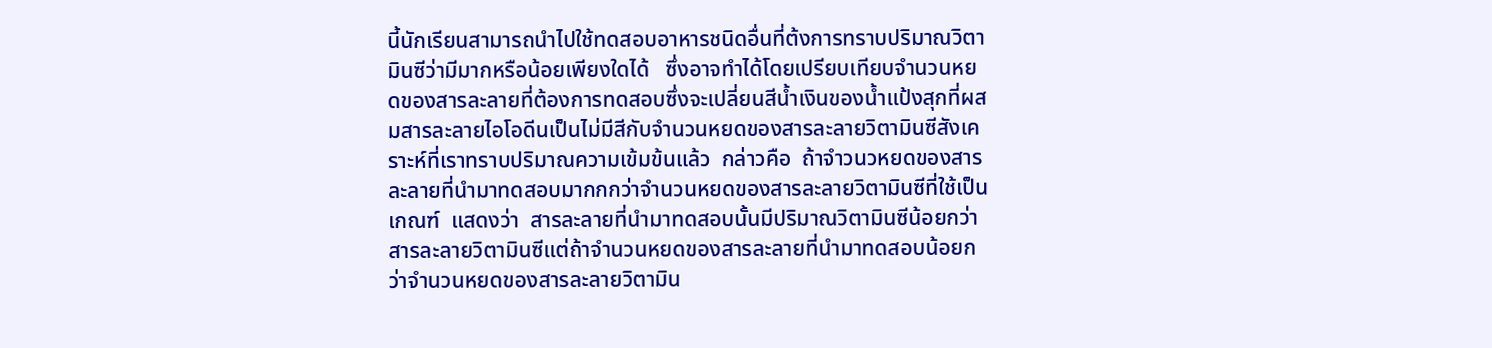นี้นักเรียนสามารถนำไปใช้ทดสอบอาหารชนิดอื่นที่ต้งการทราบปริมาณวิตามินซีว่ามีมากหรือน้อยเพียงใดได้   ซึ่งอาจทำได้โดยเปรียบเทียบจำนวนหยดของสารละลายที่ต้องการทดสอบซึ่งจะเปลี่ยนสีน้ำเงินของน้ำแป้งสุกที่ผสมสารละลายไอโอดีนเป็นไม่มีสีกับจำนวนหยดของสารละลายวิตามินซีสังเคราะห์ที่เราทราบปริมาณความเข้มข้นแล้ว  กล่าวคือ  ถ้าจำวนวหยดของสารละลายที่นำมาทดสอบมากกกว่าจำนวนหยดของสารละลายวิตามินซีที่ใช้เป็นเกณฑ์  แสดงว่า  สารละลายที่นำมาทดสอบนั้นมีปริมาณวิตามินซีน้อยกว่าสารละลายวิตามินซีแต่ถ้าจำนวนหยดของสารละลายที่นำมาทดสอบน้อยกว่าจำนวนหยดของสารละลายวิตามิน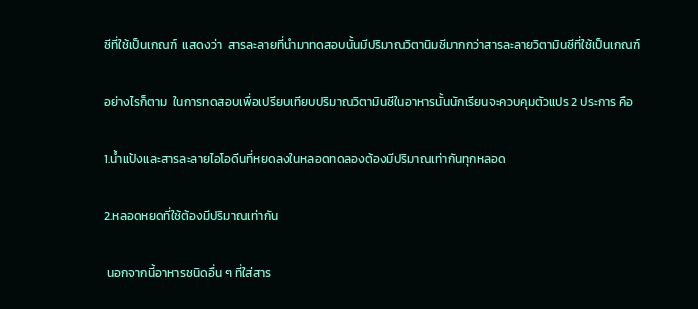ซีที่ใช้เป็นเกณฑ์  แสดงว่า  สารละลายที่นำมาทดสอบนั้นมีปริมาณวิตานิมซีมากกว่าสารละลายวิตามินซีที่ใช้เป็นเกณฑ์

อย่างไรก็ตาม  ในการทดสอบเพื่อเปรียบเทียบปริมาณวิตามินซีในอาหารนั้นนักเรียนจะควบคุมตัวแปร 2 ประการ คือ

1.น้ำแป้งและสารละลายไอโอดีนที่หยดลงในหลอดทดลองต้องมีปริมาณเท่ากันทุกหลอด

2.หลอดหยดที่ใช้ต้องมีปริมาณเท่ากัน

 นอกจากนี้อาหารชนิดอื่น ๆ ที่ใส่สาร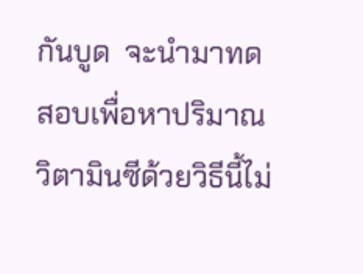กันบูด  จะนำมาทดสอบเพื่อหาปริมาณวิตามินซีด้วยวิธีนี้ไม่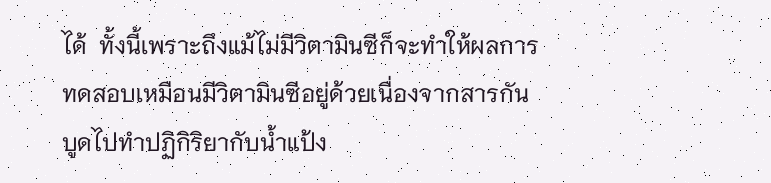ได้  ทั้งนี้เพราะถึงแม้ไม่มีวิตามินซีก็จะทำให้ผลการทดสอบเหมือนมีวิตามินซีอยู่ด้วยเนื่องจากสารกันบูดไปทำปฏิกิริยากับน้ำแป้ง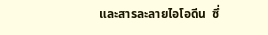และสารละลายไอโอดีน  ซึ่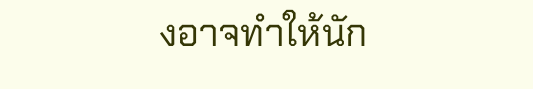งอาจทำให้นัก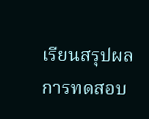เรียนสรุปผลการทดสอบ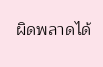ผิดพลาดได้